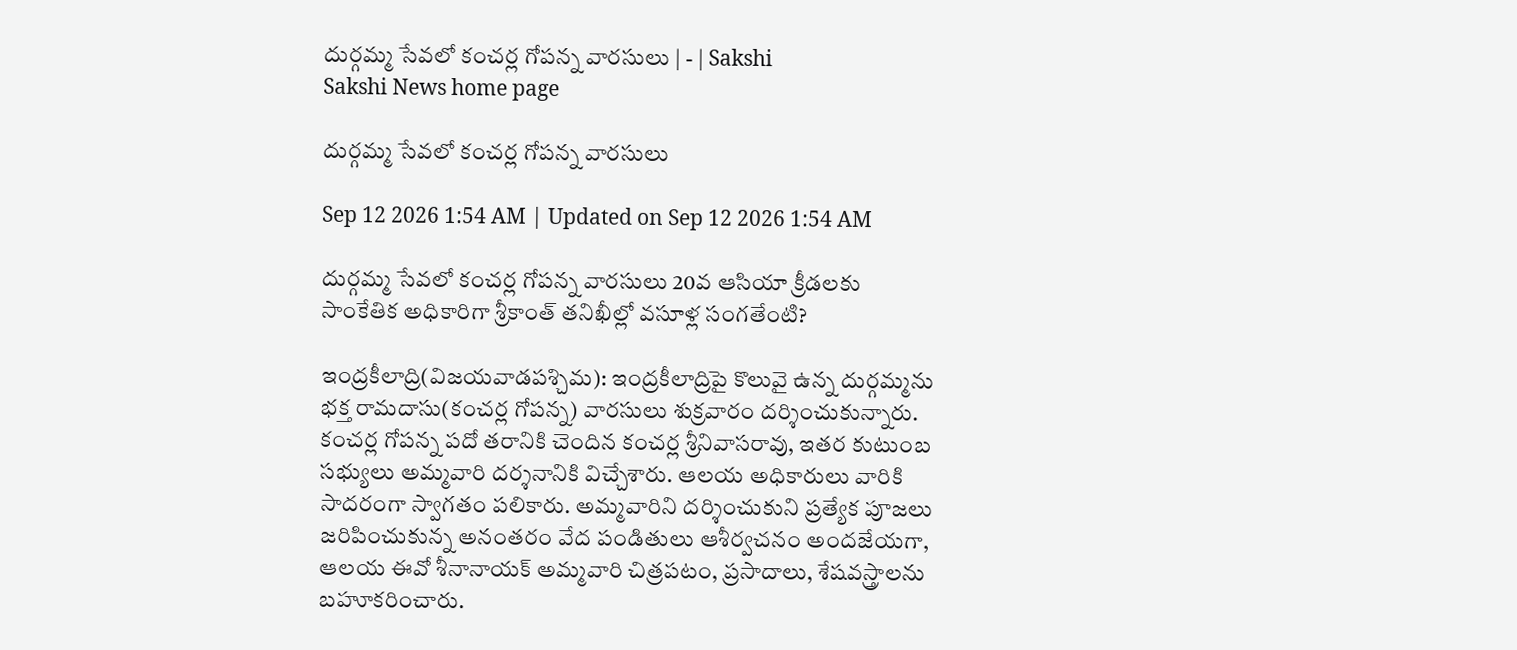దుర్గమ్మ సేవలో కంచర్ల గోపన్న వారసులు | - | Sakshi
Sakshi News home page

దుర్గమ్మ సేవలో కంచర్ల గోపన్న వారసులు

Sep 12 2026 1:54 AM | Updated on Sep 12 2026 1:54 AM

దుర్గమ్మ సేవలో కంచర్ల గోపన్న వారసులు 20వ ఆసియా క్రీడలకు సాంకేతిక అధికారిగా శ్రీకాంత్‌ తనిఖీల్లో వసూళ్ల సంగతేంటి?

ఇంద్రకీలాద్రి(విజయవాడపశ్చిమ): ఇంద్రకీలాద్రిపై కొలువై ఉన్న దుర్గమ్మను భక్త రామదాసు(కంచర్ల గోపన్న) వారసులు శుక్రవారం దర్శించుకున్నారు. కంచర్ల గోపన్న పదో తరానికి చెందిన కంచర్ల శ్రీనివాసరావు, ఇతర కుటుంబ సభ్యులు అమ్మవారి దర్శనానికి విచ్చేశారు. ఆలయ అధికారులు వారికి సాదరంగా స్వాగతం పలికారు. అమ్మవారిని దర్శించుకుని ప్రత్యేక పూజలు జరిపించుకున్న అనంతరం వేద పండితులు ఆశీర్వచనం అందజేయగా, ఆలయ ఈవో శీనానాయక్‌ అమ్మవారి చిత్రపటం, ప్రసాదాలు, శేషవస్త్రాలను బహూకరించారు.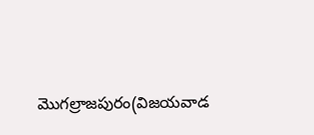మొగల్రాజపురం(విజయవాడ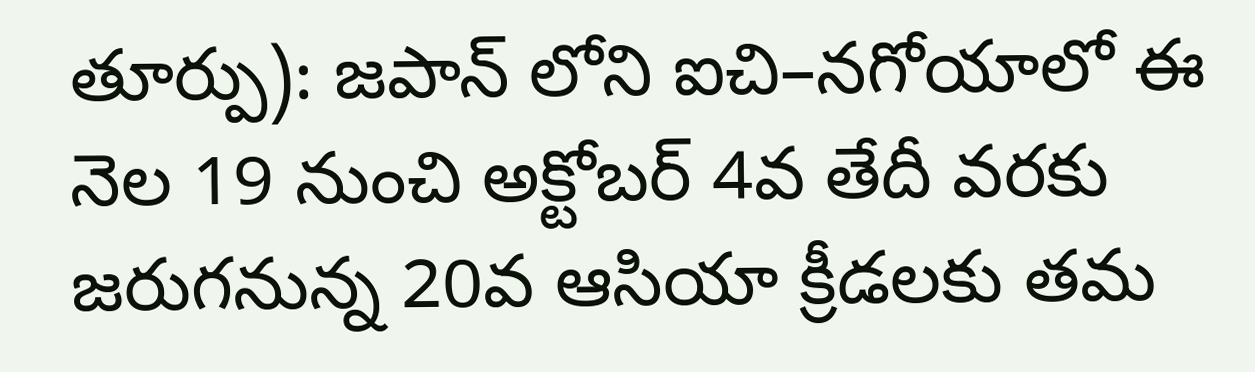తూర్పు): జపాన్‌ లోని ఐచి–నగోయాలో ఈ నెల 19 నుంచి అక్టోబర్‌ 4వ తేదీ వరకు జరుగనున్న 20వ ఆసియా క్రీడలకు తమ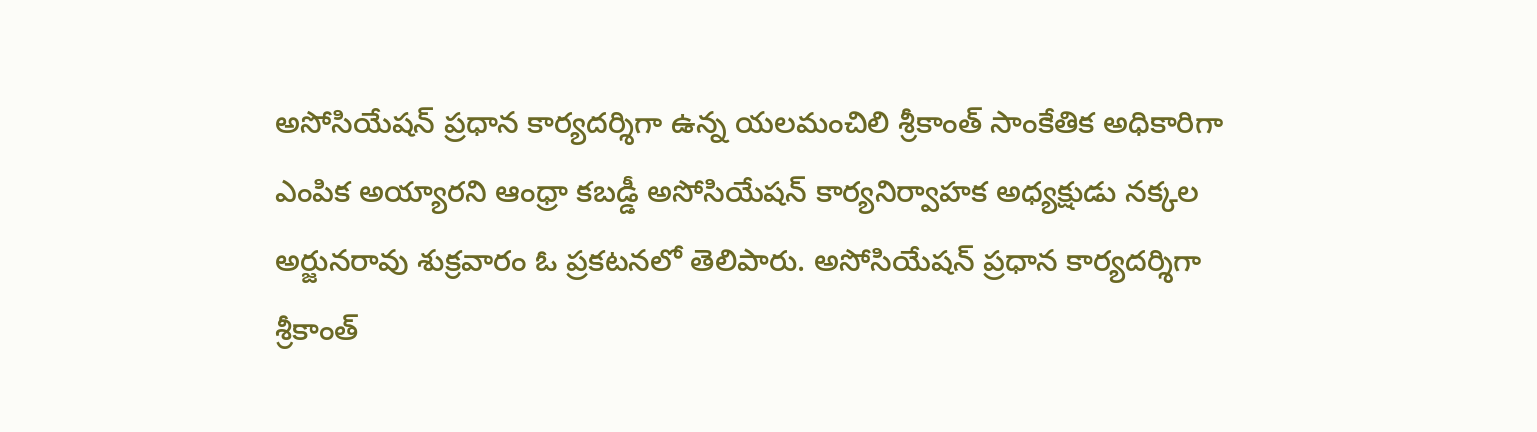అసోసియేషన్‌ ప్రధాన కార్యదర్శిగా ఉన్న యలమంచిలి శ్రీకాంత్‌ సాంకేతిక అధికారిగా ఎంపిక అయ్యారని ఆంధ్రా కబడ్డీ అసోసియేషన్‌ కార్యనిర్వాహక అధ్యక్షుడు నక్కల అర్జునరావు శుక్రవారం ఓ ప్రకటనలో తెలిపారు. అసోసియేషన్‌ ప్రధాన కార్యదర్శిగా శ్రీకాంత్‌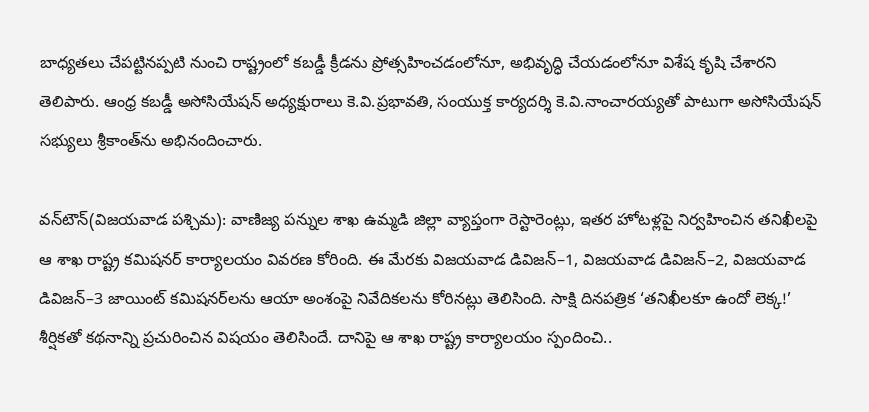బాధ్యతలు చేపట్టినప్పటి నుంచి రాష్ట్రంలో కబడ్డీ క్రీడను ప్రోత్సహించడంలోనూ, అభివృద్ధి చేయడంలోనూ విశేష కృషి చేశారని తెలిపారు. ఆంధ్ర కబడ్డీ అసోసియేషన్‌ అధ్యక్షురాలు కె.వి.ప్రభావతి, సంయుక్త కార్యదర్శి కె.వి.నాంచారయ్యతో పాటుగా అసోసియేషన్‌ సభ్యులు శ్రీకాంత్‌ను అభినందించారు.

వన్‌టౌన్‌(విజయవాడ పశ్చిమ): వాణిజ్య పన్నుల శాఖ ఉమ్మడి జిల్లా వ్యాప్తంగా రెస్టారెంట్లు, ఇతర హోటళ్లపై నిర్వహించిన తనిఖీలపై ఆ శాఖ రాష్ట్ర కమిషనర్‌ కార్యాలయం వివరణ కోరింది. ఈ మేరకు విజయవాడ డివిజన్‌–1, విజయవాడ డివిజన్‌–2, విజయవాడ డివిజన్‌–3 జాయింట్‌ కమిషనర్‌లను ఆయా అంశంపై నివేదికలను కోరినట్లు తెలిసింది. సాక్షి దినపత్రిక ‘తనిఖీలకూ ఉందో లెక్క!’ శీర్షికతో కథనాన్ని ప్రచురించిన విషయం తెలిసిందే. దానిపై ఆ శాఖ రాష్ట్ర కార్యాలయం స్పందించి..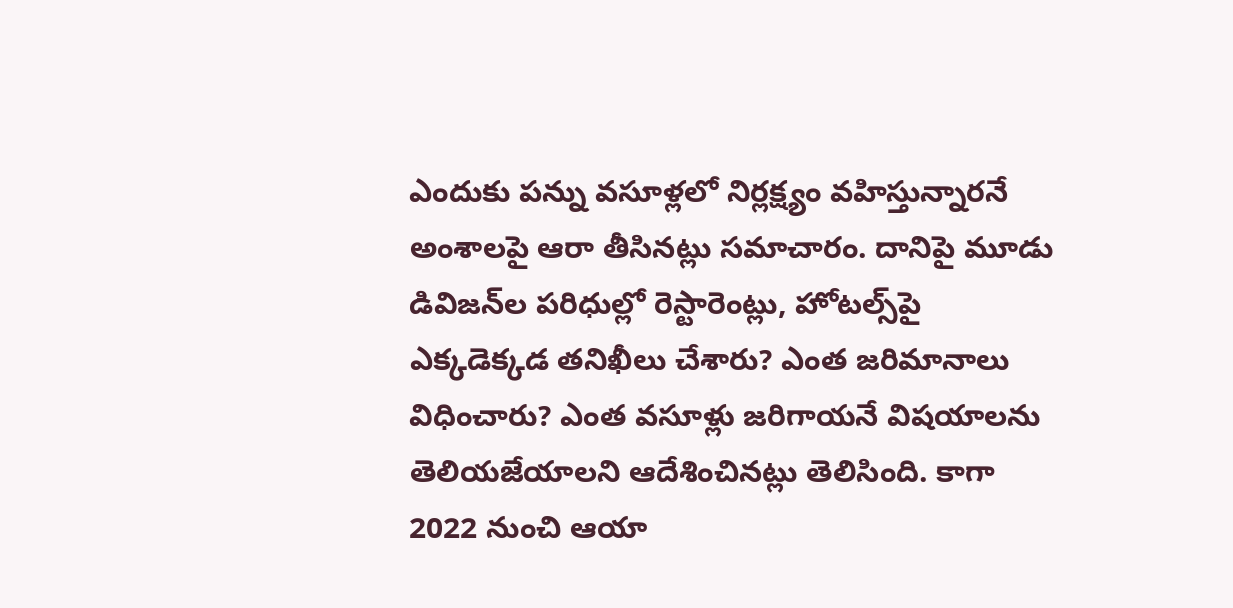ఎందుకు పన్ను వసూళ్లలో నిర్లక్ష్యం వహిస్తున్నారనే అంశాలపై ఆరా తీసినట్లు సమాచారం. దానిపై మూడు డివిజన్‌ల పరిధుల్లో రెస్టారెంట్లు, హోటల్స్‌పై ఎక్కడెక్కడ తనిఖీలు చేశారు? ఎంత జరిమానాలు విధించారు? ఎంత వసూళ్లు జరిగాయనే విషయాలను తెలియజేయాలని ఆదేశించినట్లు తెలిసింది. కాగా 2022 నుంచి ఆయా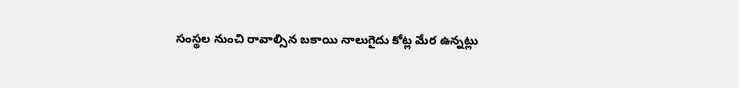సంస్థల నుంచి రావాల్సిన బకాయి నాలుగైదు కోట్ల మేర ఉన్నట్లు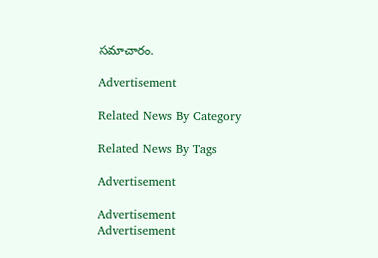సమాచారం.

Advertisement

Related News By Category

Related News By Tags

Advertisement

Advertisement
Advertisement